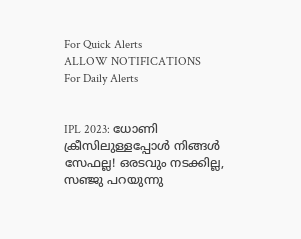For Quick Alerts
ALLOW NOTIFICATIONS
For Daily Alerts


IPL 2023: ധോണി ക്രീസിലുള്ളപ്പോള്‍ നിങ്ങള്‍ സേഫല്ല! ഒരടവും നടക്കില്ല, സഞ്ജു പറയുന്നു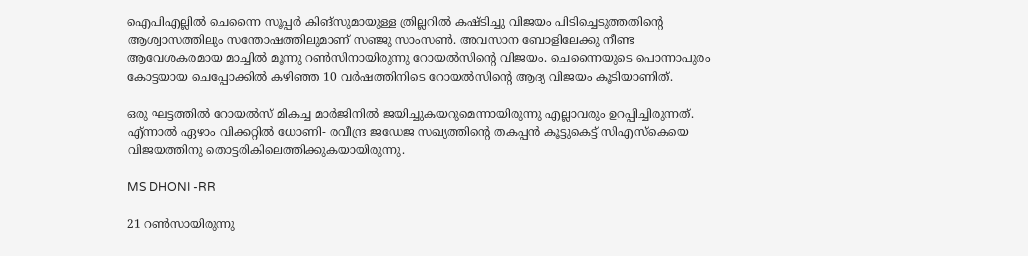ഐപിഎല്ലില്‍ ചെന്നൈ സൂപ്പര്‍ കിങ്‌സുമായുള്ള ത്രില്ലറില്‍ കഷ്ടിച്ചു വിജയം പിടിച്ചെടുത്തതിന്റെ ആശ്വാസത്തിലും സന്തോഷത്തിലുമാണ് സഞ്ജു സാംസണ്‍. അവസാന ബോളിലേക്കു നീണ്ട ആവേശകരമായ മാച്ചില്‍ മൂന്നു റണ്‍സിനായിരുന്നു റോയല്‍സിന്റെ വിജയം. ചെന്നൈയുടെ പൊന്നാപുരം കോട്ടയായ ചെപ്പോക്കില്‍ കഴിഞ്ഞ 10 വര്‍ഷത്തിനിടെ റോയല്‍സിന്റെ ആദ്യ വിജയം കൂടിയാണിത്.

ഒരു ഘട്ടത്തില്‍ റോയല്‍സ് മികച്ച മാര്‍ജിനില്‍ ജയിച്ചുകയറുമെന്നായിരുന്നു എല്ലാവരും ഉറപ്പിച്ചിരുന്നത്. എ്ന്നാല്‍ ഏഴാം വിക്കറ്റില്‍ ധോണി- രവീന്ദ്ര ജഡേജ സഖ്യത്തിന്റെ തകപ്പന്‍ കൂട്ടുകെട്ട് സിഎസ്‌കെയെ വിജയത്തിനു തൊട്ടരികിലെത്തിക്കുകയായിരുന്നു.

MS DHONI -RR

21 റണ്‍സായിരുന്നു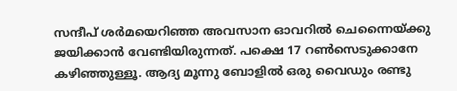സന്ദീപ് ശര്‍മയെറിഞ്ഞ അവസാന ഓവറില്‍ ചെന്നൈയ്ക്കു ജയിക്കാന്‍ വേണ്ടിയിരുന്നത്. പക്ഷെ 17 റണ്‍സെടുക്കാനേ കഴിഞ്ഞുള്ളൂ. ആദ്യ മൂന്നു ബോളില്‍ ഒരു വൈഡും രണ്ടു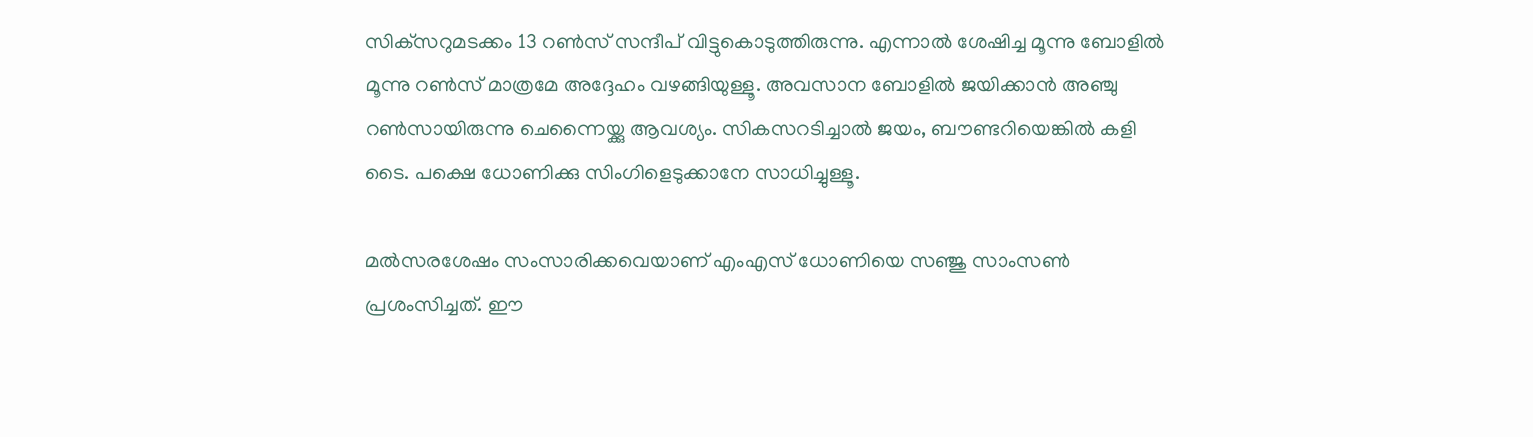സിക്‌സറുമടക്കം 13 റണ്‍സ് സന്ദീപ് വിട്ടുകൊടുത്തിരുന്നു. എന്നാല്‍ ശേഷിച്ച മൂന്നു ബോളില്‍ മൂന്നു റണ്‍സ് മാത്രമേ അദ്ദേഹം വഴങ്ങിയുള്ളൂ. അവസാന ബോളില്‍ ജയിക്കാന്‍ അഞ്ചു റണ്‍സായിരുന്നു ചെന്നൈയ്ക്കു ആവശ്യം. സികസറടിച്ചാല്‍ ജയം, ബൗണ്ടറിയെങ്കില്‍ കളി ടൈ. പക്ഷെ ധോണിക്കു സിംഗിളെടുക്കാനേ സാധിച്ചുള്ളൂ.

മല്‍സരശേഷം സംസാരിക്കവെയാണ് എംഎസ് ധോണിയെ സഞ്ജു സാംസണ്‍ പ്രശംസിച്ചത്. ഈ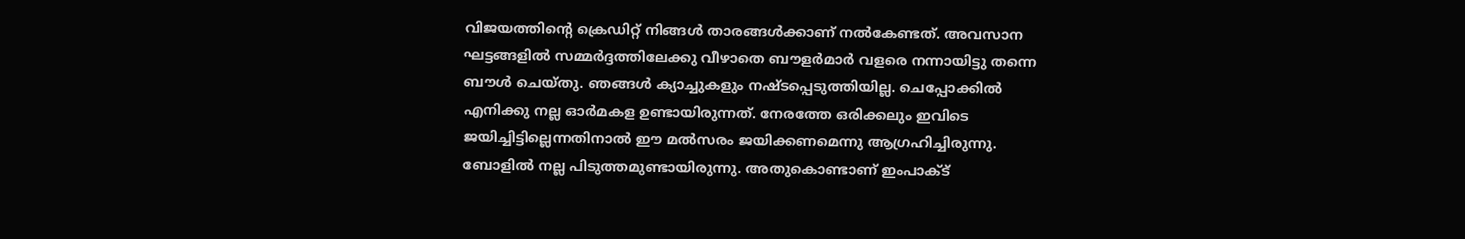വിജയത്തിന്റെ ക്രെഡിറ്റ് നിങ്ങള്‍ താരങ്ങള്‍ക്കാണ് നല്‍കേണ്ടത്. അവസാന ഘട്ടങ്ങളില്‍ സമ്മര്‍ദ്ദത്തിലേക്കു വീഴാതെ ബൗളര്‍മാര്‍ വളരെ നന്നായിട്ടു തന്നെ ബൗള്‍ ചെയ്തു. ഞങ്ങള്‍ ക്യാച്ചുകളും നഷ്ടപ്പെടുത്തിയില്ല. ചെപ്പോക്കില്‍ എനിക്കു നല്ല ഓര്‍മകള ഉണ്ടായിരുന്നത്. നേരത്തേ ഒരിക്കലും ഇവിടെ ജയിച്ചിട്ടില്ലെന്നതിനാല്‍ ഈ മല്‍സരം ജയിക്കണമെന്നു ആഗ്രഹിച്ചിരുന്നു. ബോളില്‍ നല്ല പിടുത്തമുണ്ടായിരുന്നു. അതുകൊണ്ടാണ് ഇംപാക്ട്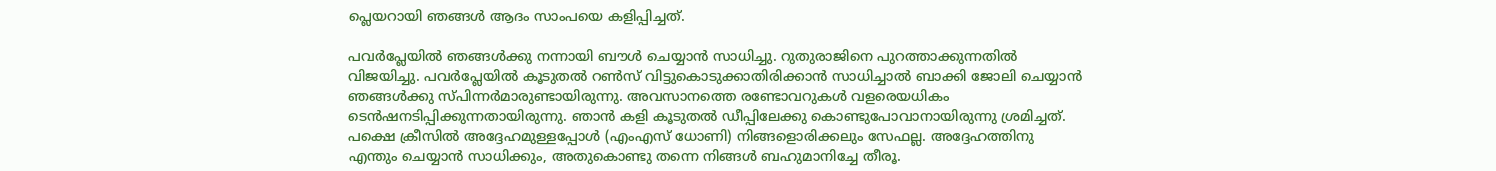പ്ലെയറായി ഞങ്ങള്‍ ആദം സാംപയെ കളിപ്പിച്ചത്.

പവര്‍പ്ലേയില്‍ ഞങ്ങള്‍ക്കു നന്നായി ബൗള്‍ ചെയ്യാന്‍ സാധിച്ചു. റുതുരാജിനെ പുറത്താക്കുന്നതില്‍ വിജയിച്ചു. പവര്‍പ്ലേയില്‍ കൂടുതല്‍ റണ്‍സ് വിട്ടുകൊടുക്കാതിരിക്കാന്‍ സാധിച്ചാല്‍ ബാക്കി ജോലി ചെയ്യാന്‍ ഞങ്ങള്‍ക്കു സ്പിന്നര്‍മാരുണ്ടായിരുന്നു. അവസാനത്തെ രണ്ടോവറുകള്‍ വളരെയധികം ടെന്‍ഷനടിപ്പിക്കുന്നതായിരുന്നു. ഞാന്‍ കളി കൂടുതല്‍ ഡീപ്പിലേക്കു കൊണ്ടുപോവാനായിരുന്നു ശ്രമിച്ചത്. പക്ഷെ ക്രീസില്‍ അദ്ദേഹമുള്ളപ്പോള്‍ (എംഎസ് ധോണി) നിങ്ങളൊരിക്കലും സേഫല്ല. അദ്ദേഹത്തിനു എന്തും ചെയ്യാന്‍ സാധിക്കും, അതുകൊണ്ടു തന്നെ നിങ്ങള്‍ ബഹുമാനിച്ചേ തീരൂ.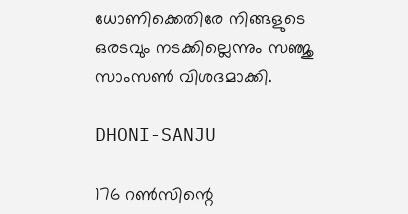ധോണിക്കെതിരേ നിങ്ങളുടെ ഒരടവും നടക്കില്ലെന്നും സഞ്ജു സാംസണ്‍ വിശദമാക്കി.

DHONI-SANJU

176 റണ്‍സിന്റെ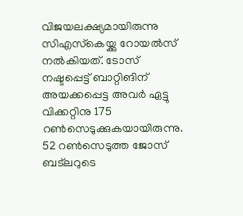വിജയലക്ഷ്യമായിരുന്നു സിഎസ്‌കെയ്ക്കു റോയല്‍സ് നല്‍കിയത്. ടോസ് നഷ്ടപ്പെട്ട് ബാറ്റിങിന് അയക്കപ്പെട്ട അവര്‍ ഏട്ടു വിക്കറ്റിനു 175 റണ്‍സെടുക്കുകയായിരുന്നു. 52 റണ്‍സെടുത്ത ജോസ് ബട്‌ലറുടെ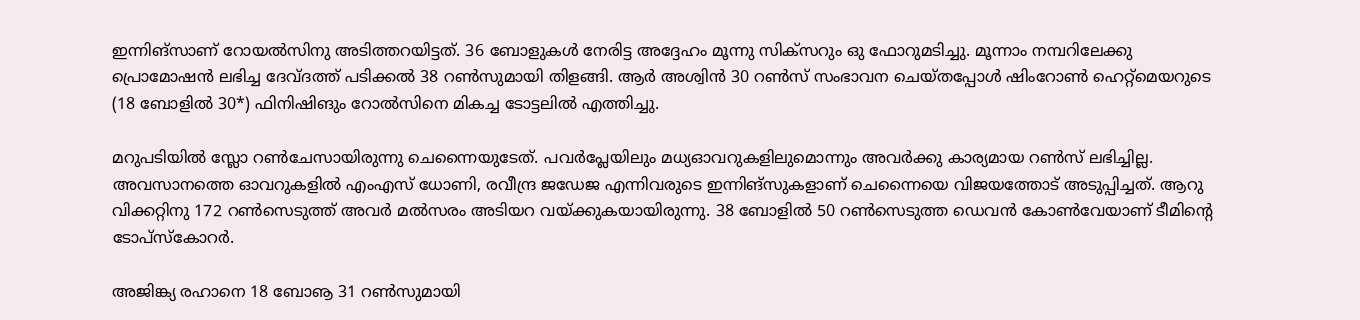ഇന്നിങ്‌സാണ് റോയല്‍സിനു അടിത്തറയിട്ടത്. 36 ബോളുകള്‍ നേരിട്ട അദ്ദേഹം മൂന്നു സിക്‌സറും ഒു ഫോറുമടിച്ചു. മൂന്നാം നമ്പറിലേക്കു പ്രൊമോഷന്‍ ലഭിച്ച ദേവ്ദത്ത് പടിക്കല്‍ 38 റണ്‍സുമായി തിളങ്ങി. ആര്‍ അശ്വിന്‍ 30 റണ്‍സ് സംഭാവന ചെയ്തപ്പോള്‍ ഷിംറോണ്‍ ഹെറ്റ്‌മെയറുടെ (18 ബോളില്‍ 30*) ഫിനിഷിങും റോല്‍സിനെ മികച്ച ടോട്ടലില്‍ എത്തിച്ചു.

മറുപടിയില്‍ സ്ലോ റണ്‍ചേസായിരുന്നു ചെന്നൈയുടേത്. പവര്‍പ്ലേയിലും മധ്യഓവറുകളിലുമൊന്നും അവര്‍ക്കു കാര്യമായ റണ്‍സ് ലഭിച്ചില്ല. അവസാനത്തെ ഓവറുകളില്‍ എംഎസ് ധോണി, രവീന്ദ്ര ജഡേജ എന്നിവരുടെ ഇന്നിങ്‌സുകളാണ് ചെന്നൈയെ വിജയത്തോട് അടുപ്പിച്ചത്. ആറു വിക്കറ്റിനു 172 റണ്‍സെടുത്ത് അവര്‍ മല്‍സരം അടിയറ വയ്ക്കുകയായിരുന്നു. 38 ബോളില്‍ 50 റണ്‍സെടുത്ത ഡെവന്‍ കോണ്‍വേയാണ് ടീമിന്റെ ടോപ്‌സ്‌കോറര്‍.

അജിങ്ക്യ രഹാനെ 18 ബോൡ 31 റണ്‍സുമായി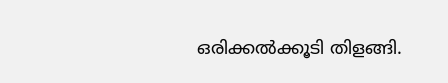ഒരിക്കല്‍ക്കൂടി തിളങ്ങി.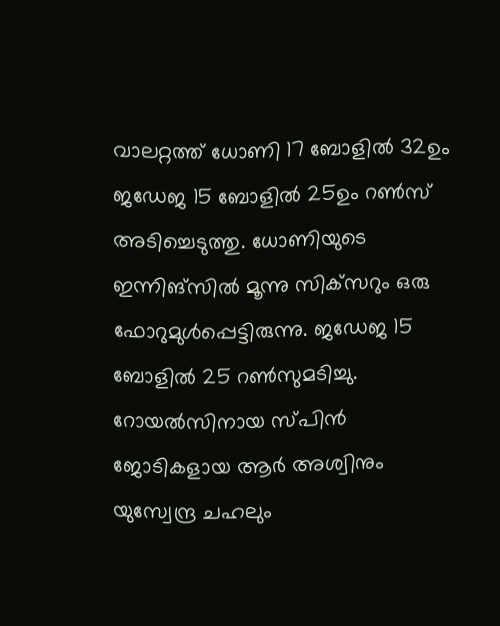വാലറ്റത്ത് ധോണി 17 ബോളില്‍ 32ഉം ജഡേജ 15 ബോളില്‍ 25ഉം റണ്‍സ് അടിച്ചെടുത്തു. ധോണിയുടെ ഇന്നിങ്‌സില്‍ മൂന്നു സിക്‌സറും ഒരു ഫോറുമുള്‍പ്പെട്ടിരുന്നു. ജഡേജ 15 ബോളില്‍ 25 റണ്‍സുമടിച്ചു. റോയല്‍സിനായ സ്പിന്‍ ജോടികളായ ആര്‍ അശ്വിനും യുസ്വേന്ദ്ര ചഹലും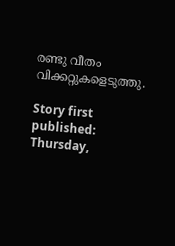രണ്ടു വീതം വിക്കറ്റുകളെടുത്തു.

Story first published: Thursday,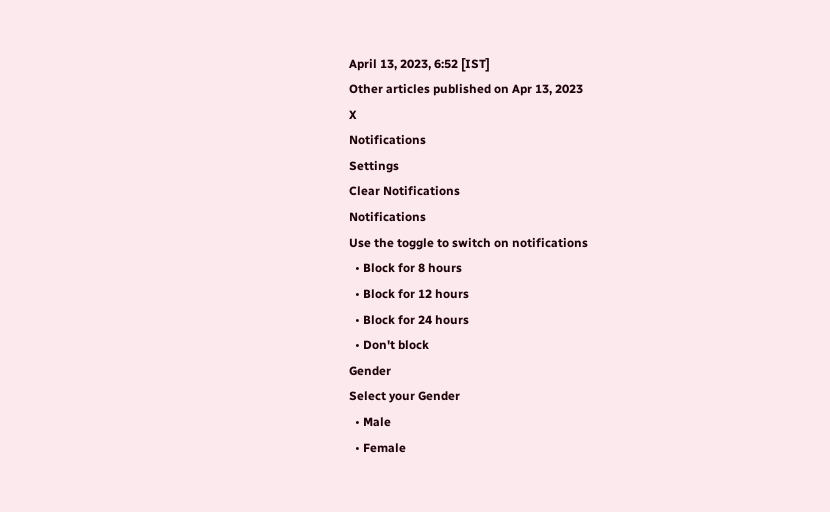April 13, 2023, 6:52 [IST]
Other articles published on Apr 13, 2023
X
Notifications
Settings
Clear Notifications
Notifications
Use the toggle to switch on notifications
  • Block for 8 hours
  • Block for 12 hours
  • Block for 24 hours
  • Don't block
Gender
Select your Gender
  • Male
  • Female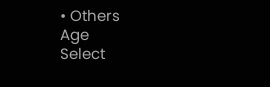• Others
Age
Select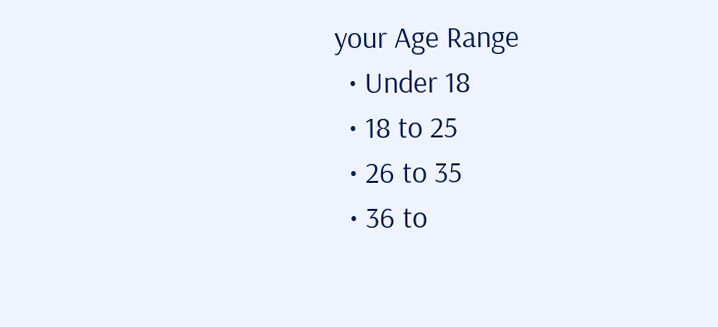your Age Range
  • Under 18
  • 18 to 25
  • 26 to 35
  • 36 to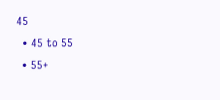45
  • 45 to 55
  • 55+